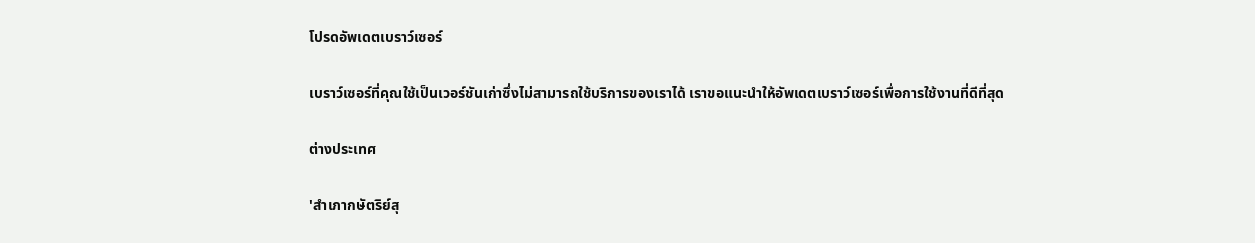โปรดอัพเดตเบราว์เซอร์

เบราว์เซอร์ที่คุณใช้เป็นเวอร์ชันเก่าซึ่งไม่สามารถใช้บริการของเราได้ เราขอแนะนำให้อัพเดตเบราว์เซอร์เพื่อการใช้งานที่ดีที่สุด

ต่างประเทศ

'สำเภากษัตริย์สุ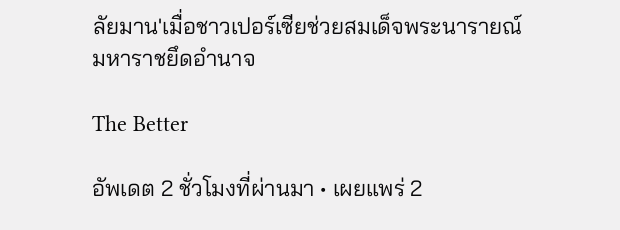ลัยมาน'เมื่อชาวเปอร์เซียช่วยสมเด็จพระนารายณ์มหาราชยึดอำนาจ

The Better

อัพเดต 2 ชั่วโมงที่ผ่านมา • เผยแพร่ 2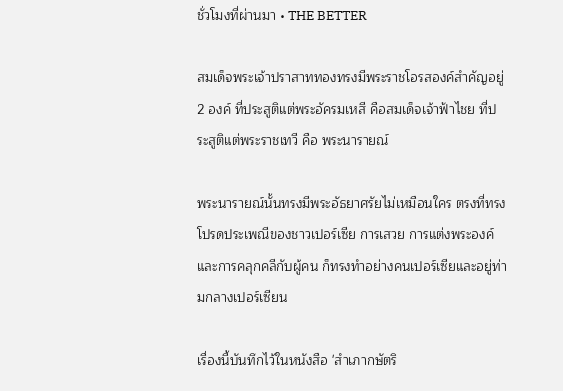ชั่วโมงที่ผ่านมา • THE BETTER

สมเด็จพระเจ้าปราสาททองทรงมีพระราชโอรสองค์สำคัญอยู่ 2 องค์ ที่ประสูติแต่พระอัครมเหสี คือสมเด็จเจ้าฟ้าไชย ที่ประสูติแต่พระราชเทวี คือ พระนารายณ์

พระนารายณ์นั้นทรงมีพระอัธยาศรัยไม่เหมือนใคร ตรงที่ทรงโปรดประเพณีของชาวเปอร์เซีย การเสวย การแต่งพระองค์ และการคลุกคลีกับผู้คน ก็ทรงทำอย่างคนเปอร์เซียและอยู่ท่ามกลางเปอร์เซียน

เรื่องนี้บันทึกไว้ในหนังสือ 'สำเภากษัตริ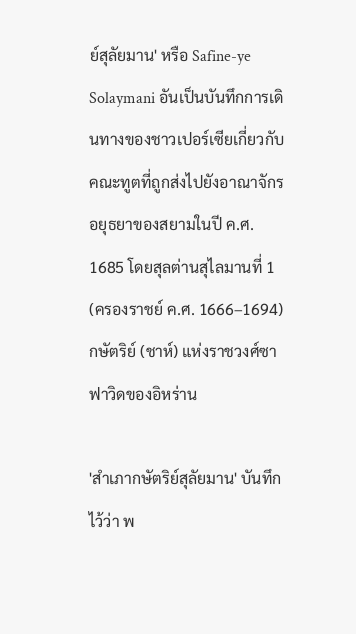ย์สุลัยมาน' หรือ Safine-ye Solaymani อันเป็นบันทึกการเดินทางของชาวเปอร์เซียเกี่ยวกับคณะทูตที่ถูกส่งไปยังอาณาจักรอยุธยาของสยามในปี ค.ศ. 1685 โดยสุลต่านสุไลมานที่ 1 (ครองราชย์ ค.ศ. 1666–1694) กษัตริย์ (ชาห์) แห่งราชวงศ์ซาฟาวิดของอิหร่าน

'สำเภากษัตริย์สุลัยมาน' บันทึกไว้ว่า พ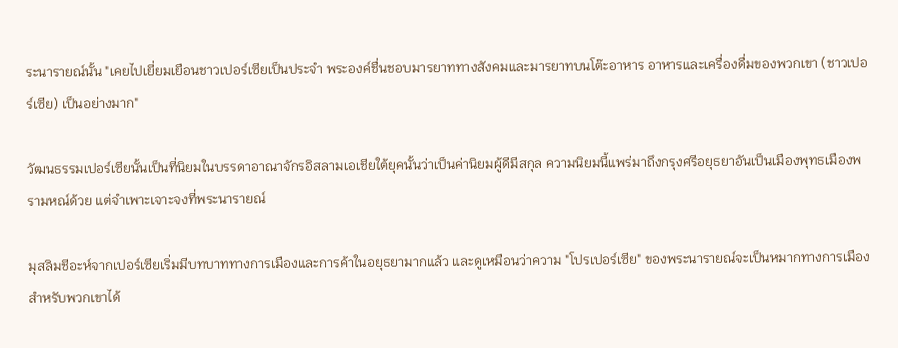ระนารายณ์นั้น "เคยไปเยี่ยมเยือนชาวเปอร์เซียเป็นประจำ พระองค์ชื่นชอบมารยาททางสังคมและมารยาทบนโต๊ะอาหาร อาหารและเครื่องดื่มของพวกเขา (ชาวเปอร์เซีย) เป็นอย่างมาก"

วัฒนธรรมเปอร์เซียนั้นเป็นที่นิยมในบรรดาอาณาจักรอิสลามเอเชียใต้ยุคนั้นว่าเป็นค่านิยมผู้ดีมีสกุล ความนิยมนี้แพร่มาถึงกรุงศรีอยุธยาอันเป็นเมืองพุทธเมืองพรามหณ์ด้วย แต่จำเพาะเจาะจงที่พระนารายณ์

มุสลิมชีอะห์จากเปอร์เซียเริ่มมีบทบาททางการเมืองและการค้าในอยุธยามากแล้ว และดูเหมือนว่าความ "โปรเปอร์เซีย" ของพระนารายณ์จะเป็นหมากทางการเมืองสำหรับพวกเขาได้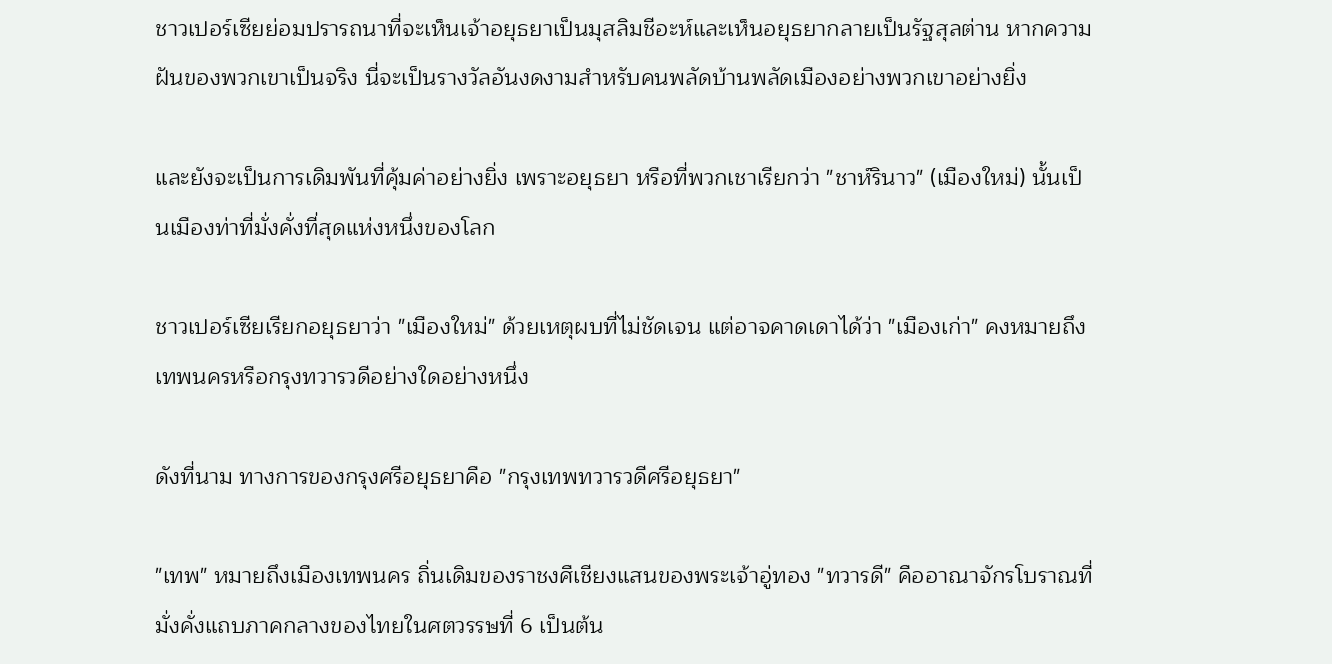ชาวเปอร์เซียย่อมปรารถนาที่จะเห็นเจ้าอยุธยาเป็นมุสลิมชีอะห์และเห็นอยุธยากลายเป็นรัฐสุลต่าน หากความฝันของพวกเขาเป็นจริง นี่จะเป็นรางวัลอันงดงามสำหรับคนพลัดบ้านพลัดเมืองอย่างพวกเขาอย่างยิ่ง

และยังจะเป็นการเดิมพันที่คุ้มค่าอย่างยิ่ง เพราะอยุธยา หรือที่พวกเชาเรียกว่า "ชาห์รินาว" (เมืองใหม่) นั้นเป็นเมืองท่าที่มั่งคั่งที่สุดแห่งหนึ่งของโลก

ชาวเปอร์เซียเรียกอยุธยาว่า "เมืองใหม่" ด้วยเหตุผบที่ไม่ชัดเจน แต่อาจคาดเดาได้ว่า "เมืองเก่า" คงหมายถึงเทพนครหรือกรุงทวารวดีอย่างใดอย่างหนึ่ง

ดังที่นาม ทางการของกรุงศรีอยุธยาคือ "กรุงเทพทวารวดีศรีอยุธยา"

"เทพ" หมายถึงเมืองเทพนคร ถิ่นเดิมของราชงศืเชียงแสนของพระเจ้าอู่ทอง "ทวารดี" คืออาณาจักรโบราณที่มั่งคั่งแถบภาคกลางของไทยในศตวรรษที่ 6 เป็นต้น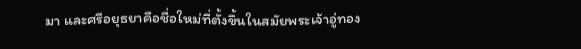มา และศรีอยุธยาคือชื่อใหม่ที่ตั้งขึ้นในสมัยพระเจ้าอู่ทอง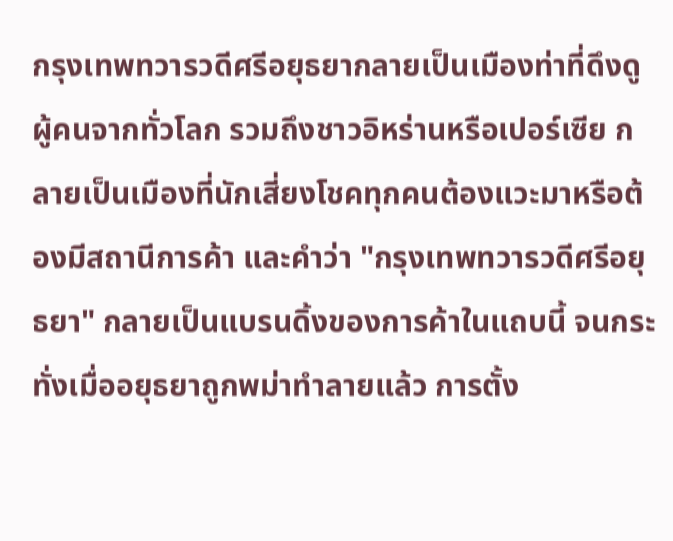กรุงเทพทวารวดีศรีอยุธยากลายเป็นเมืองท่าที่ดึงดูผู้คนจากทั่วโลก รวมถึงชาวอิหร่านหรือเปอร์เซีย กลายเป็นเมืองที่นักเสี่ยงโชคทุกคนต้องแวะมาหรือต้องมีสถานีการค้า และคำว่า "กรุงเทพทวารวดีศรีอยุธยา" กลายเป็นแบรนดิ้งของการค้าในแถบนี้ จนกระทั่งเมื่ออยุธยาถูกพม่าทำลายแล้ว การตั้ง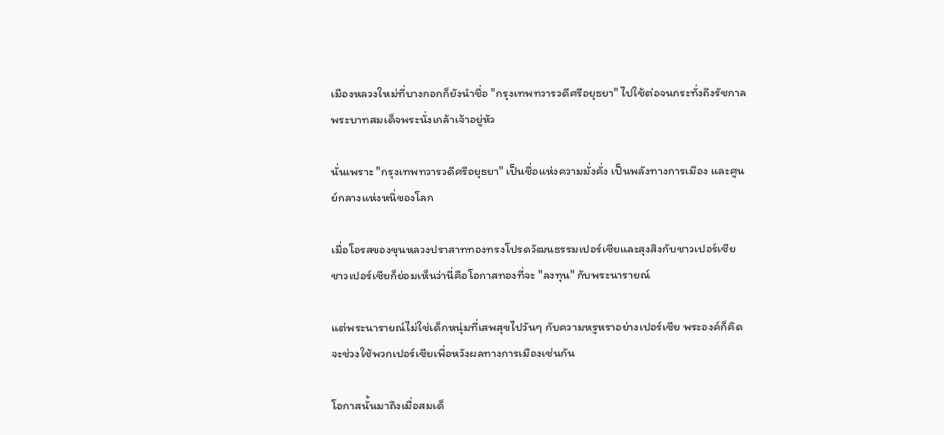เมืองหลวงใหม่ที่บางกอกก็ยังนำชื่อ "กรุงเทพทวารวดีศรีอยุธยา" ไปใช้ต่อจนกระทั่งถึงรัชกาลพระบาทสมเด็จพระนั่งเกล้าเจ้าอยู่หัว

นั่นเพราะ "กรุงเทพทวารวดีศรีอยุธยา" เป็นชื่อแห่งความมั่งคั่ง เป็นพลังทางการเมือง และศูนย์กลางแห่งหนึ่ของโลก

เมื่อโอรสของขุนหลวงปราสาททองทรงโปรดวัฒนธรรมเปอร์เซียและสุงสิงกับชาวเปอร์เซีย ชาวเปอร์เซียก็ย่อมเห็นว่านี่คือโอกาสทองที่จะ "ลงทุน" กับพระนารายณ์

แต่พระนารายณ์ไม่ใช่เด็กหนุ่มที่เสพสุขไปวันๆ กับความหรูหราอย่างเปอร์เซีย พระองค์ก็คิดจะช่วงใช้พวกเปอร์เซียเพื่อหวังผลทางการเมืองเช่นกัน

โอกาสนั้นมาถึงเมื่อสมเด็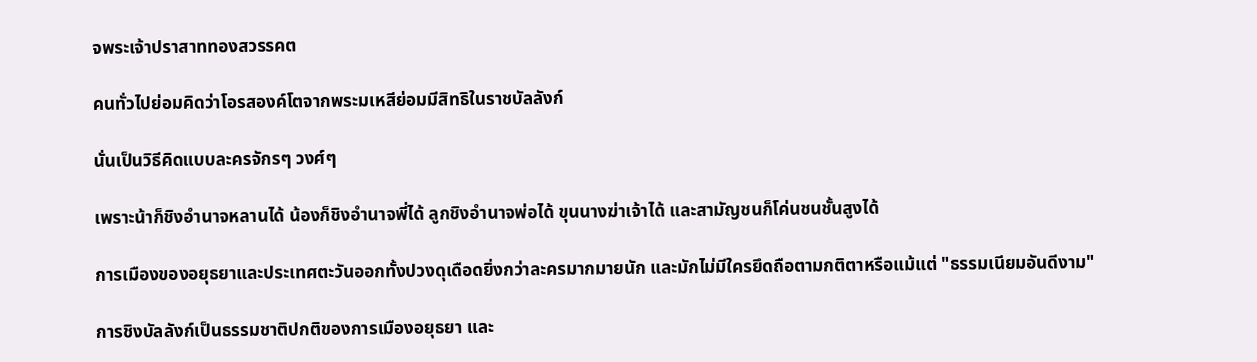จพระเจ้าปราสาททองสวรรคต

คนทั่วไปย่อมคิดว่าโอรสองค์โตจากพระมเหสีย่อมมีสิทธิในราชบัลลังก์

นั่นเป็นวิธีคิดแบบละครจักรๆ วงศ์ๆ

เพราะน้าก็ชิงอำนาจหลานได้ น้องก็ชิงอำนาจพี่ได้ ลูกชิงอำนาจพ่อได้ ขุนนางฆ่าเจ้าได้ และสามัญชนก็โค่นชนชั้นสูงได้

การเมืองของอยุธยาและประเทศตะวันออกทั้งปวงดุเดือดยิ่งกว่าละครมากมายนัก และมักไม่มีใครยึดถือตามกติตาหรือแม้แต่ "ธรรมเนียมอันดีงาม"

การชิงบัลลังก์เป็นธรรมชาติปกติของการเมืองอยุธยา และ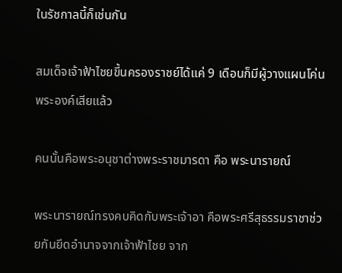ในรัชกาลนี้ก็เช่นกัน

สมเด็จเจ้าฟ้าไชยขึ้นครองราชย์ได้แค่ 9 เดือนก็มีผู้วางแผนโค่นพระองค์เสียแล้ว

คนนั้นคือพระอนุชาต่างพระราชมารดา คือ พระนารายณ์

พระนารายณ์ทรงคบคิดกับพระเจ้าอา คือพระศรีสุธรรมราชาช่วยกันยึดอำนาจจากเจ้าฟ้าไชย จาก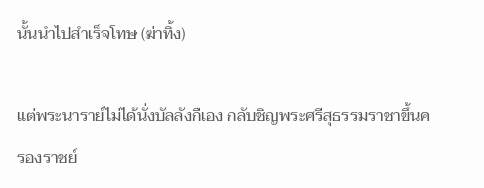นั้นนำไปสำเร็จโทษ (ฆ่าทิ้ง)

แต่พระนาราย์ไม่ได้นั่งบัลลังกืเอง กลับชิญพระศรีสุธรรมราชาขึ้นครองราชย์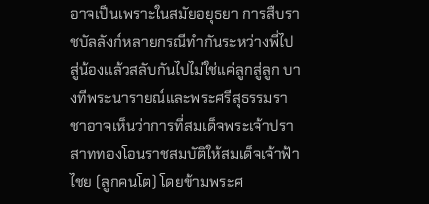อาจเป็นเพราะในสมัยอยุธยา การสืบราชบัลลังก์หลายกรณีทำกันระหว่างพี่ไปสู่น้องแล้วสลับกันไปไม่ใช่แค่ลูกสู่ลูก บางทีพระนารายณ์และพระศรีสุธรรมราชาอาจเห็นว่าการที่สมเด็จพระเจ้าปราสาททองโอนราชสมบัติให้สมเด็จเจ้าฟ้าไชย (ลูกคนโต) โดยข้ามพระศ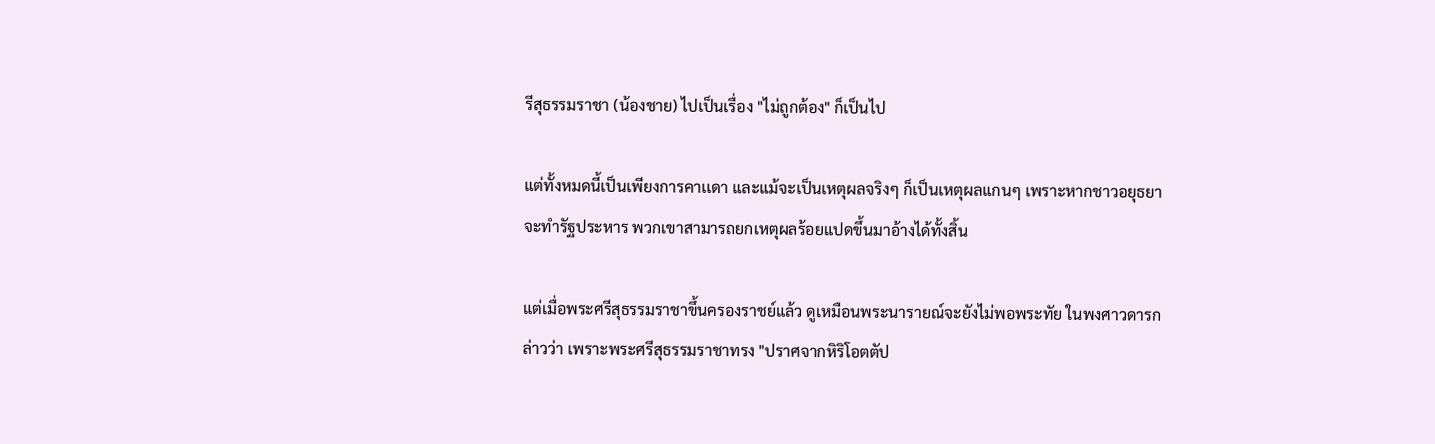รีสุธรรมราชา (น้องชาย) ไปเป็นเรื่อง "ไม่ถูกต้อง" ก็เป็นไป

แต่ทั้งหมดนี้เป็นเพียงการคาเเดา และแม้จะเป็นเหตุผลจริงๆ ก็เป็นเหตุผลแกนๆ เพราะหากชาวอยุธยาจะทำรัฐประหาร พวกเขาสามารถยกเหตุผลร้อยแปดขึ้นมาอ้างได้ทั้งสิ้น

แต่เมื่อพระศรีสุธรรมราชาขึ้นครองราชย์แล้ว ดูเหมือนพระนารายณ์จะยังไม่พอพระทัย ในพงศาวดารกล่าวว่า เพราะพระศรีสุธรรมราชาทรง "ปราศจากหิริโอตตัป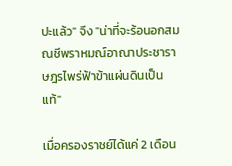ปะแล้ว" จึง "น่าที่จะร้อนอกสมณชีพราหมณ์อาณาประชาราษฎรไพร่ฟ้าข้าแผ่นดินเป็นแท้"

เมื่อครองราชย์ได้แค่ 2 เดือน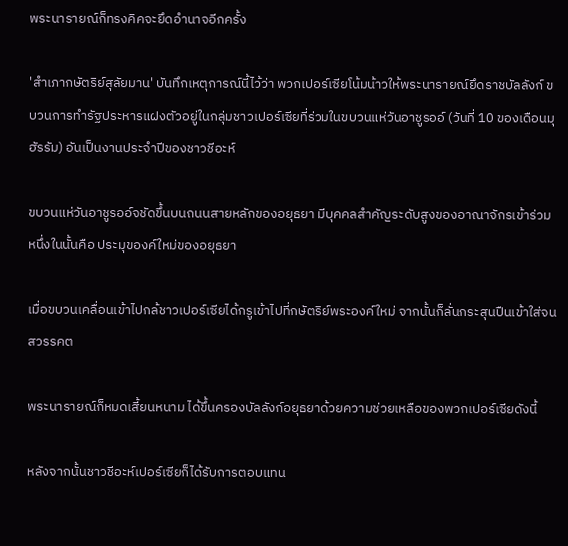พระนารายณ์ก็ทรงคิคจะยึดอำนาจอีกครั้ง

'สำเภากษัตริย์สุลัยมาน' บันทึกเหตุการณ์นี้ไว้ว่า พวกเปอร์เซียโน้มน้าวให้พระนารายณ์ยึดราชบัลลังก์ ขบวนการทำรัฐประหารแฝงตัวอยู่ในกลุ่มชาวเปอร์เซียที่ร่วมในขบวนแห่วันอาชูรออ์ (วันที่ 10 ของเดือนมุฮัรรัม) อันเป็นงานประจำปีของชาวชีอะห์

ขบวนแห่วันอาชูรออ์จชัดขึ้นบนถนนสายหลักของอยุธยา มีบุคคลสำคัญระดับสูงของอาณาจักรเข้าร่วม หนึ่งในนั้นคือ ประมุของค์ใหม่ของอยุธยา

เมื่อขบวนเคลื่อนเข้าไปกล้ชาวเปอร์เซียได้กรูเข้าไปที่กษัตริย์พระองค์ใหม่ จากนั้นก็ลั่นกระสุนปืนเข้าใส่จนสวรรคต

พระนารายณ์ก็หมดเสี้ยนหนาม ได้ขึ้นครองบัลลังก์อยุธยาด้วยความช่วยเหลือของพวกเปอร์เซียดังนี้

หลังจากนั้นชาวชีอะห์เปอร์เซียก็ได้รับการตอบแทน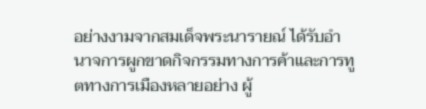อย่างงามจากสมเด็จพระนารายณ์ ได้รับอำนาจการผูกขาดกิจกรรมทางการค้าและการทูตทางการเมืองหลายอย่าง ผู้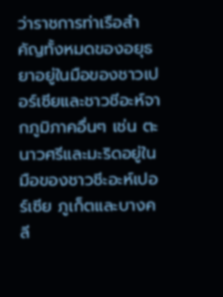ว่าราชการท่าเรือสำคัญทั้งหมดของอยุธยาอยู่ในมือของชาวเปอร์เซียและชาวชีอะห์จากภูมิภาคอื่นๆ เช่น ตะนาวศรีและมะริดอยู่ในมือของชาวชีะอะห์เปอร์เซีย ภูเก็ตและบางคลี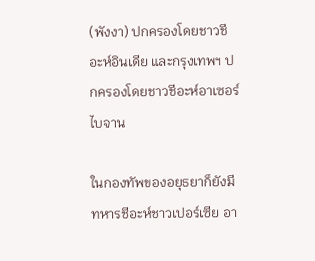(พังงา) ปกครองโดยชาวชีอะห์อินเดีย และกรุงเทพฯ ปกครองโดยชาวชีอะห์อาเซอร์ไบจาน

ในกองทัพของอยุธยาก็ยังมีทหารชีอะห์ชาวเปอร์เซีย อา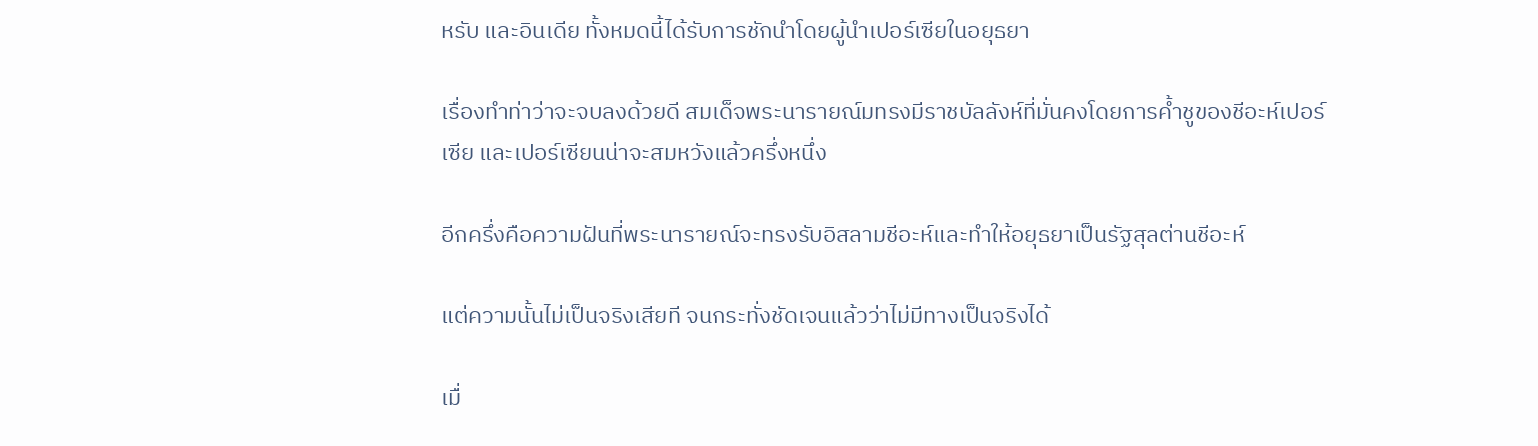หรับ และอินเดีย ทั้งหมดนี้ได้รับการชักนำโดยผู้นำเปอร์เซียในอยุธยา

เรื่องทำท่าว่าจะจบลงด้วยดี สมเด็จพระนารายณ์มทรงมีราชบัลลังห์ที่มั่นคงโดยการค้ำชูของชีอะห์เปอร์เซีย และเปอร์เซียนน่าจะสมหวังแล้วครึ่งหนึ่ง

อีกครึ่งคือความฝันที่พระนารายณ์จะทรงรับอิสลามชีอะห์และทำให้อยุธยาเป็นรัฐสุลต่านชีอะห์

แต่ความนั้นไม่เป็นจริงเสียที จนกระทั่งชัดเจนแล้วว่าไม่มีทางเป็นจริงได้

เมื่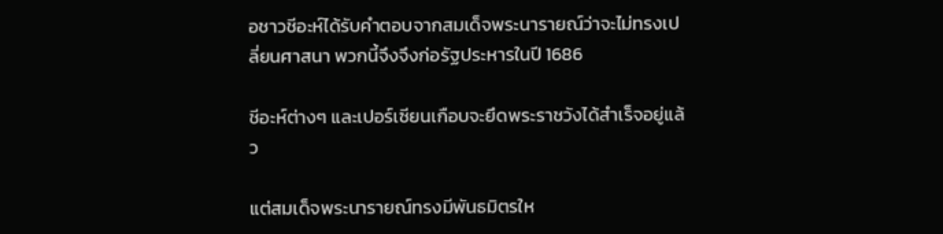อชาวชีอะห์ได้รับคำตอบจากสมเด็จพระนารายณ์ว่าจะไม่ทรงเปลี่ยนศาสนา พวกนี้จึงจึงก่อรัฐประหารในปี 1686

ชีอะห์ต่างๆ และเปอร์เซียนเกือบจะยึดพระราชวังได้สำเร็จอยู่แล้ว

แต่สมเด็จพระนารายณ์ทรงมีพันธมิตรให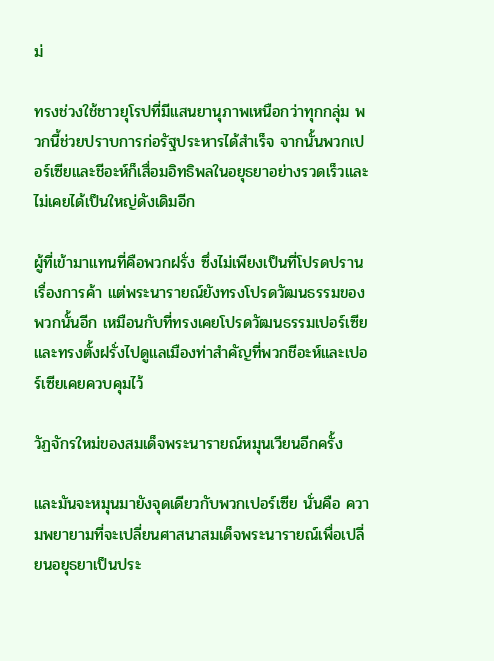ม่

ทรงช่วงใช้ชาวยุโรปที่มีแสนยานุภาพเหนือกว่าทุกกลุ่ม พวกนี้ช่วยปราบการก่อรัฐประหารได้สำเร็จ จากนั้นพวกเปอร์เซียและชีอะห์ก็เสื่อมอิทธิพลในอยุธยาอย่างรวดเร็วและไม่เคยได้เป็นใหญ่ดังเดิมอีก

ผู้ที่เข้ามาแทนที่คือพวกฝรั่ง ซึ่งไม่เพียงเป็นที่โปรดปรานเรื่องการค้า แต่พระนารายณ์ยังทรงโปรดวัฒนธรรมของพวกนั้นอีก เหมือนกับที่ทรงเคยโปรดวัฒนธรรมเปอร์เซีย และทรงตั้งฝรั่งไปดูแลเมืองท่าสำคัญที่พวกชีอะห์และเปอร์เซียเคยควบคุมไว้

วัฏจักรใหม่ของสมเด็จพระนารายณ์หมุนเวียนอีกครั้ง

และมันจะหมุนมายังจุดเดียวกับพวกเปอร์เซีย นั่นคือ ความพยายามที่จะเปลี่ยนศาสนาสมเด็จพระนารายณ์เพื่อเปลี่ยนอยุธยาเป็นประ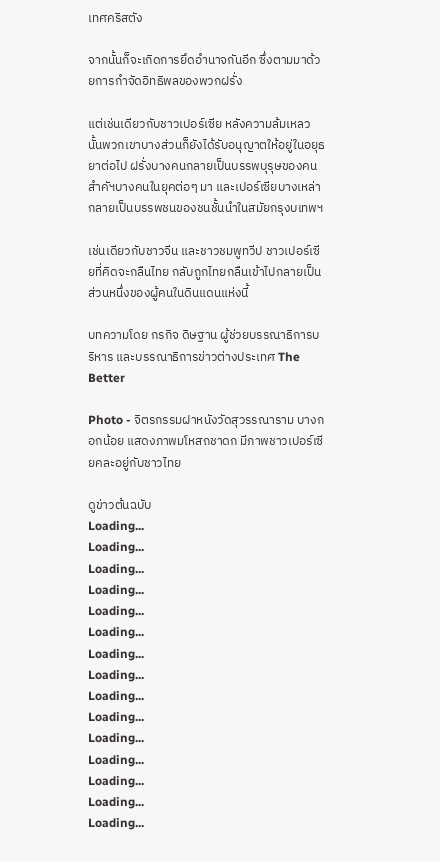เทศคริสตัง

จากนั้นก็จะเกิดการยึดอำนาจกันอีก ซึ่งตามมาด้วยการกำจัดอิทธิพลของพวกฝรั่ง

แต่เช่นเดียวกับชาวเปอร์เซีย หลังความล้มเหลวนั้นพวกเขาบางส่วนก็ยังได้รับอนุญาตให้อยู่ในอยุธยาต่อไป ฝรั่งบางคนกลายเป็นบรรพบุรุษของคนสำคัฯบางคนในยุคต่อๆ มา และเปอร์เซียบางเหล่ากลายเป็นบรรพชนของชนชั้นนำในสมัยกรุงบเทพฯ

เช่นเดียวกับชาวจีน และชาวชมพูทวีป ชาวเปอร์เซียที่คิดจะกลืนไทย กลับถูกไทยกลืนเข้าไปกลายเป็นส่วนหนึ่งของผู้คนในดินแดนแห่งนี้

บทความโดย กรกิจ ดิษฐาน ผู้ช่วยบรรณาธิการบริหาร และบรรณาธิการข่าวต่างประเทศ The Better

Photo - จิตรกรรมฝาหนังวัดสุวรรณาราม บางกอกน้อย แสดงภาพมโหสถชาดก มีภาพชาวเปอร์เซียคละอยู่กับชาวไทย

ดูข่าวต้นฉบับ
Loading...
Loading...
Loading...
Loading...
Loading...
Loading...
Loading...
Loading...
Loading...
Loading...
Loading...
Loading...
Loading...
Loading...
Loading...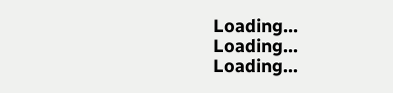Loading...
Loading...
Loading...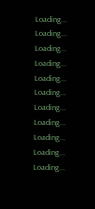Loading...
Loading...
Loading...
Loading...
Loading...
Loading...
Loading...
Loading...
Loading...
Loading...
Loading...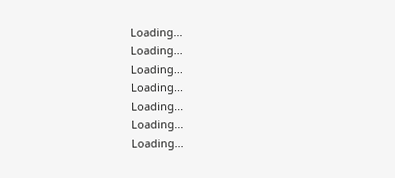Loading...
Loading...
Loading...
Loading...
Loading...
Loading...
Loading...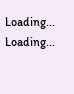Loading...
Loading...